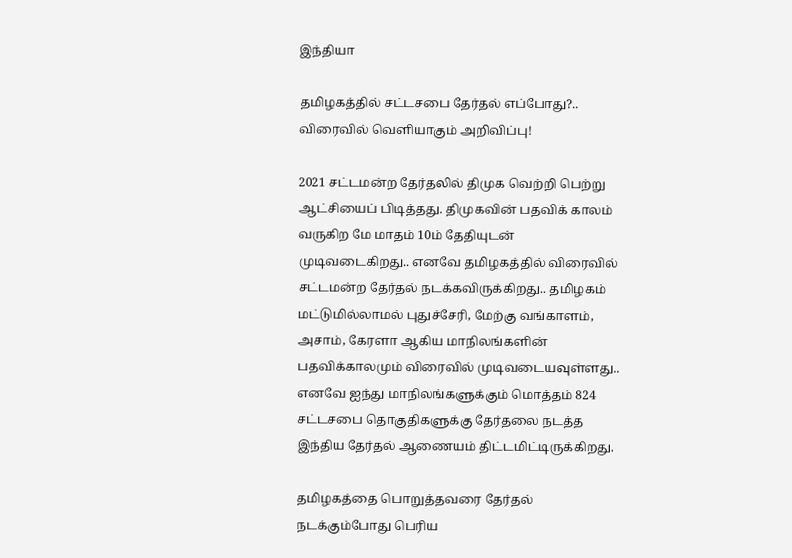இந்தியா

தமிழகத்தில் சட்டசபை தேர்தல் எப்போது?.. விரைவில் வெளியாகும் அறிவிப்பு!

2021 சட்டமன்ற தேர்தலில் திமுக வெற்றி பெற்று ஆட்சியைப் பிடித்தது. திமுகவின் பதவிக் காலம் வருகிற மே மாதம் 10ம் தேதியுடன் முடிவடைகிறது.. எனவே தமிழகத்தில் விரைவில் சட்டமன்ற தேர்தல் நடக்கவிருக்கிறது.. தமிழகம் மட்டுமில்லாமல் புதுச்சேரி, மேற்கு வங்காளம், அசாம், கேரளா ஆகிய மாநிலங்களின் பதவிக்காலமும் விரைவில் முடிவடையவுள்ளது.. எனவே ஐந்து மாநிலங்களுக்கும் மொத்தம் 824 சட்டசபை தொகுதிகளுக்கு தேர்தலை நடத்த இந்திய தேர்தல் ஆணையம் திட்டமிட்டிருக்கிறது.

தமிழகத்தை பொறுத்தவரை தேர்தல் நடக்கும்போது பெரிய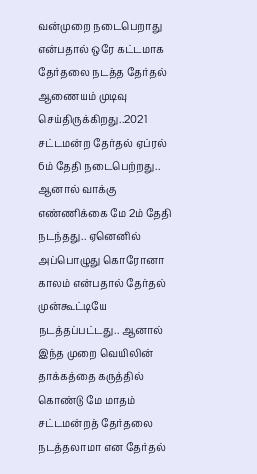வன்முறை நடைபெறாது என்பதால் ஒரே கட்டமாக தேர்தலை நடத்த தேர்தல் ஆணையம் முடிவு செய்திருக்கிறது..2021 சட்டமன்ற தேர்தல் ஏப்ரல் 6ம் தேதி நடைபெற்றது.. ஆனால் வாக்கு எண்ணிக்கை மே 2ம் தேதி நடந்தது.. ஏனெனில் அப்பொழுது கொரோனா காலம் என்பதால் தேர்தல் முன்கூட்டியே நடத்தப்பட்டது.. ஆனால் இந்த முறை வெயிலின் தாக்கத்தை கருத்தில் கொண்டு மே மாதம் சட்டமன்றத் தேர்தலை நடத்தலாமா என தேர்தல்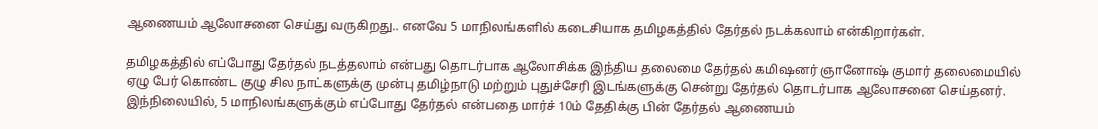ஆணையம் ஆலோசனை செய்து வருகிறது.. எனவே 5 மாநிலங்களில் கடைசியாக தமிழகத்தில் தேர்தல் நடக்கலாம் என்கிறார்கள்.

தமிழகத்தில் எப்போது தேர்தல் நடத்தலாம் என்பது தொடர்பாக ஆலோசிக்க இந்திய தலைமை தேர்தல் கமிஷனர் ஞானோஷ் குமார் தலைமையில் ஏழு பேர் கொண்ட குழு சில நாட்களுக்கு முன்பு தமிழ்நாடு மற்றும் புதுச்சேரி இடங்களுக்கு சென்று தேர்தல் தொடர்பாக ஆலோசனை செய்தனர். இந்நிலையில், 5 மாநிலங்களுக்கும் எப்போது தேர்தல் என்பதை மார்ச் 10ம் தேதிக்கு பின் தேர்தல் ஆணையம்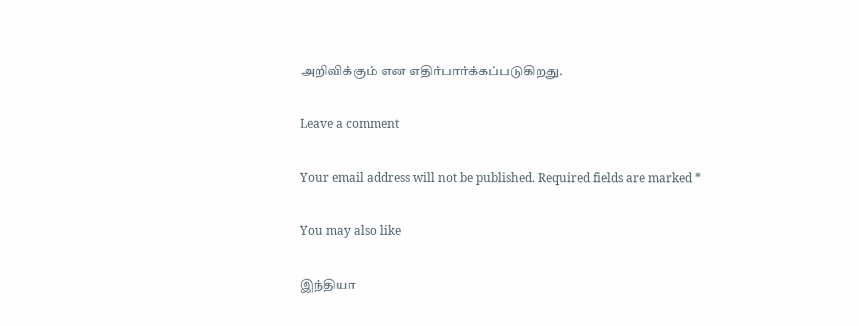அறிவிக்கும் என எதிர்பார்க்கப்படுகிறது.

Leave a comment

Your email address will not be published. Required fields are marked *

You may also like

இந்தியா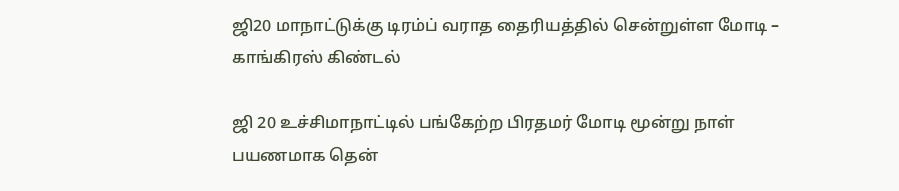ஜி20 மாநாட்டுக்கு டிரம்ப் வராத தைரியத்தில் சென்றுள்ள மோடி – காங்கிரஸ் கிண்டல்

ஜி 20 உச்சிமாநாட்டில் பங்கேற்ற பிரதமர் மோடி மூன்று நாள் பயணமாக தென்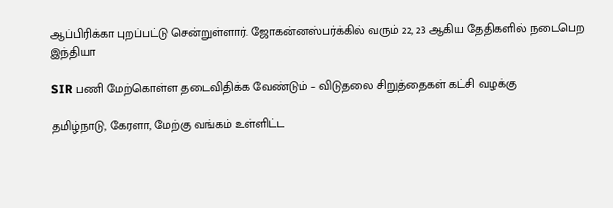ஆப்பிரிக்கா புறப்பட்டு சென்றுள்ளார். ஜோகன்னஸ்பர்க்கில் வரும் 22, 23 ஆகிய தேதிகளில் நடைபெற
இந்தியா

SIR பணி மேற்கொள்ள தடைவிதிக்க வேண்டும் – விடுதலை சிறுத்தைகள் கட்சி வழக்கு

தமிழ்நாடு, கேரளா, மேற்கு வங்கம் உள்ளிட்ட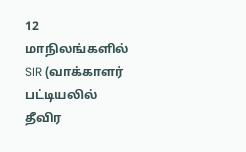12 மாநிலங்களில் SIR (வாக்காளர் பட்டியலில் தீவிர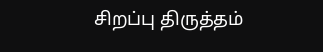சிறப்பு திருத்தம்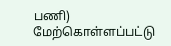பணி) மேற்கொள்ளப்பட்டு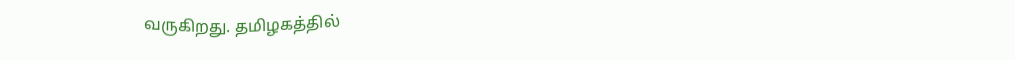வருகிறது. தமிழகத்தில்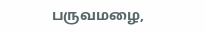பருவமழை,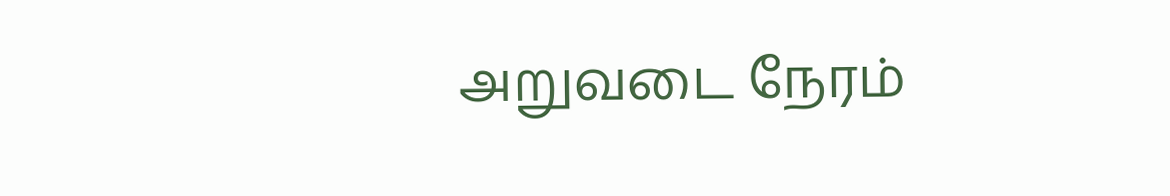அறுவடை நேரம்